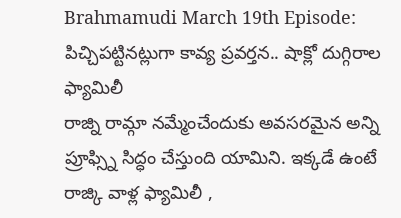Brahmamudi March 19th Episode: పిచ్చిపట్టినట్లుగా కావ్య ప్రవర్తన.. షాక్లో దుగ్గిరాల ఫ్యామిలీ
రాజ్ని రామ్గా నమ్మేంచేందుకు అవసరమైన అన్ని ప్రూఫ్స్ని సిద్ధం చేస్తుంది యామిని. ఇక్కడే ఉంటే రాజ్కి వాళ్ల ఫ్యామిలీ ,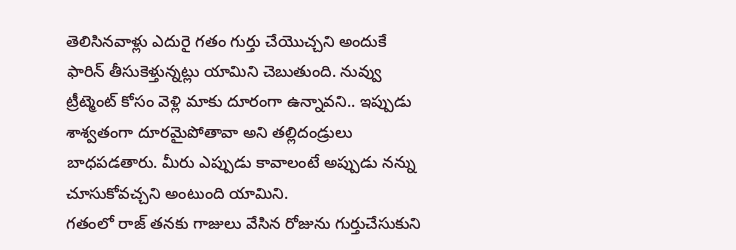తెలిసినవాళ్లు ఎదురై గతం గుర్తు చేయొచ్చని అందుకే ఫారిన్ తీసుకెళ్తున్నట్లు యామిని చెబుతుంది. నువ్వు ట్రీట్మెంట్ కోసం వెళ్లి మాకు దూరంగా ఉన్నావని.. ఇప్పుడు శాశ్వతంగా దూరమైపోతావా అని తల్లిదండ్రులు బాధపడతారు. మీరు ఎప్పుడు కావాలంటే అప్పుడు నన్ను చూసుకోవచ్చని అంటుంది యామిని.
గతంలో రాజ్ తనకు గాజులు వేసిన రోజును గుర్తుచేసుకుని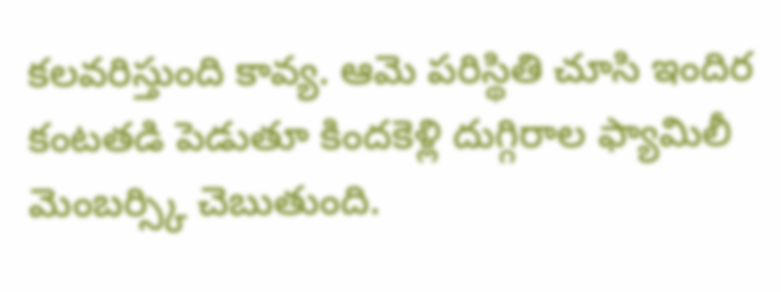కలవరిస్తుంది కావ్య. ఆమె పరిస్థితి చూసి ఇందిర కంటతడి పెడుతూ కిందకెళ్లి దుగ్గిరాల ఫ్యామిలీ మెంబర్స్కి చెబుతుంది.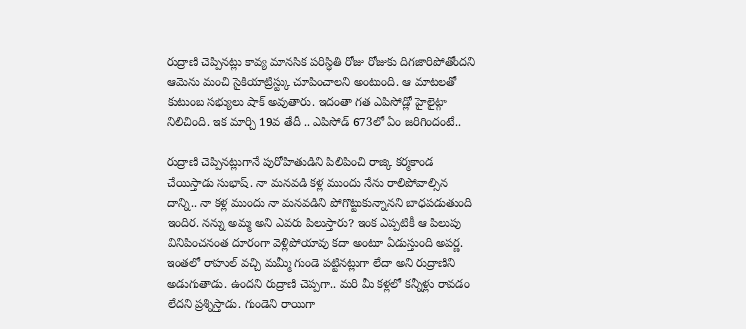రుద్రాణి చెప్పినట్లు కావ్య మానసిక పరిస్ధితి రోజు రోజుకు దిగజారిపోతోందని ఆమెను మంచి సైకియాట్రిస్ట్కు చూపించాలని అంటుంది. ఆ మాటలతో కుటుంబ సభ్యులు షాక్ అవుతారు. ఇదంతా గత ఎపిసోడ్లో హైలైట్గా నిలిచింది. ఇక మార్చి 19వ తేదీ .. ఎపిసోడ్ 673లో ఏం జరిగిందంటే..

రుద్రాణి చెప్పినట్లుగానే పురోహితుడిని పిలిపించి రాజ్కి కర్మకాండ చేయిస్తాడు సుభాష్. నా మనవడి కళ్ల ముందు నేను రాలిపోవాల్సిన దాన్ని.. నా కళ్ల ముందు నా మనవడిని పోగొట్టుకున్నానని బాధపడుతుంది ఇందిర. నన్ను అమ్మ అని ఎవరు పిలుస్తారు? ఇంక ఎప్పటికీ ఆ పిలుపు వినిపించనంత దూరంగా వెళ్లిపోయావు కదా అంటూ ఏడుస్తుంది అపర్ణ. ఇంతలో రాహుల్ వచ్చి మమ్మీ గుండె పట్టినట్లుగా లేదా అని రుద్రాణిని అడుగుతాడు. ఉందని రుద్రాణి చెప్పగా.. మరి మీ కళ్లలో కన్నీళ్లు రావడం లేదని ప్రశ్నిస్తాడు. గుండెని రాయిగా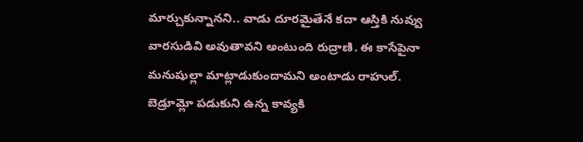మార్చుకున్నానని.. వాడు దూరమైతేనే కదా ఆస్తికి నువ్వు వారసుడివి అవుతావని అంటుంది రుద్రాణి. ఈ కాసేపైనా మనుషుల్లా మాట్లాడుకుందామని అంటాడు రాహుల్.
బెడ్రూమ్లో పడుకుని ఉన్న కావ్యకి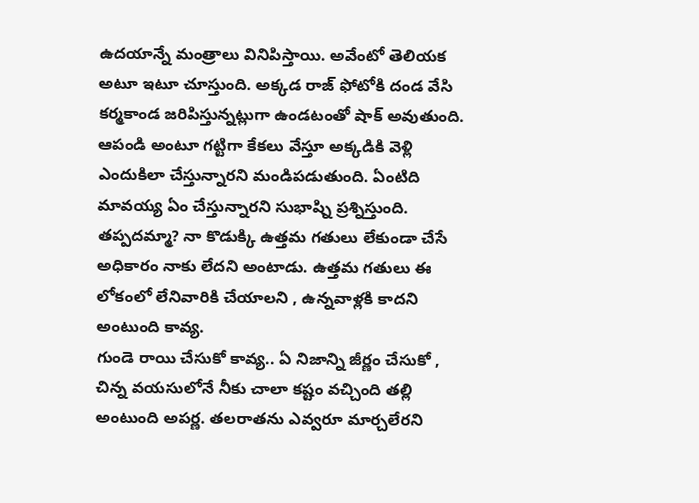ఉదయాన్నే మంత్రాలు వినిపిస్తాయి. అవేంటో తెలియక అటూ ఇటూ చూస్తుంది. అక్కడ రాజ్ ఫోటోకి దండ వేసి కర్మకాండ జరిపిస్తున్నట్లుగా ఉండటంతో షాక్ అవుతుంది. ఆపండి అంటూ గట్టిగా కేకలు వేస్తూ అక్కడికి వెళ్లి ఎందుకిలా చేస్తున్నారని మండిపడుతుంది. ఏంటిది మావయ్య ఏం చేస్తున్నారని సుభాష్ని ప్రశ్నిస్తుంది. తప్పదమ్మా? నా కొడుక్కి ఉత్తమ గతులు లేకుండా చేసే అధికారం నాకు లేదని అంటాడు. ఉత్తమ గతులు ఈ లోకంలో లేనివారికి చేయాలని , ఉన్నవాళ్లకి కాదని అంటుంది కావ్య.
గుండె రాయి చేసుకో కావ్య.. ఏ నిజాన్ని జీర్ణం చేసుకో , చిన్న వయసులోనే నీకు చాలా కష్టం వచ్చింది తల్లి అంటుంది అపర్ణ. తలరాతను ఎవ్వరూ మార్చలేరని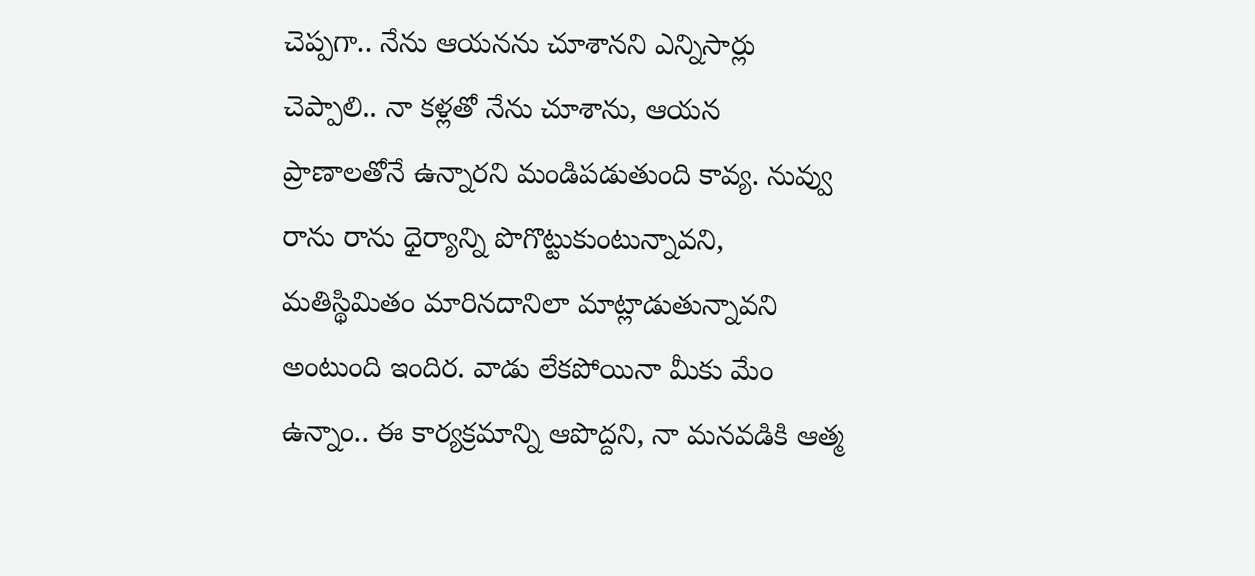చెప్పగా.. నేను ఆయనను చూశానని ఎన్నిసార్లు చెప్పాలి.. నా కళ్లతో నేను చూశాను, ఆయన ప్రాణాలతోనే ఉన్నారని మండిపడుతుంది కావ్య. నువ్వు రాను రాను ధైర్యాన్ని పొగొట్టుకుంటున్నావని, మతిస్థిమితం మారినదానిలా మాట్లాడుతున్నావని అంటుంది ఇందిర. వాడు లేకపోయినా మీకు మేం ఉన్నాం.. ఈ కార్యక్రమాన్ని ఆపొద్దని, నా మనవడికి ఆత్మ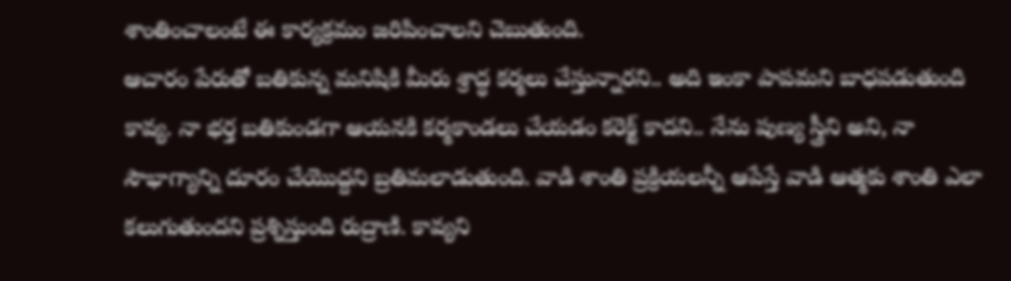శాంతించాలంటే ఈ కార్యక్రమం జరిపించాలని చెబుతుంది.
ఆచారం పేరుతో బతికున్న మనిషికి మీరు శ్రాద్ధ కర్మలు చేస్తున్నారని.. అది ఇంకా పాపమని బాధపడుతుంది కావ్య. నా భర్త బతికుండగా ఆయనకి కర్మకాండలు చేయడం కరెక్ట్ కాదని.. నేను పుణ్య స్త్రీని అని, నా సౌభాగ్యాన్ని దూరం చేయొద్దని బ్రతిమలాడుతుంది. వాడి శాంతి ప్రక్రియలన్నీ ఆపేస్తే వాడి ఆత్మకు శాంతి ఎలా కలుగుతుందని ప్రశ్నిస్తుంది రుద్రాణి. కావ్యని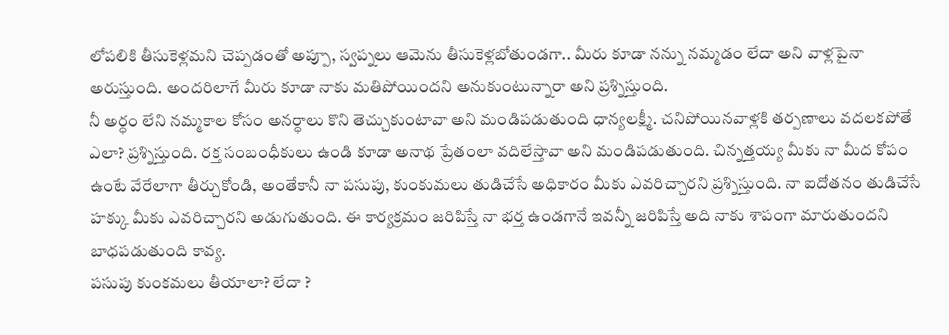లోపలికి తీసుకెళ్లమని చెప్పడంతో అప్పూ, స్వప్నలు ఆమెను తీసుకెళ్లబోతుండగా.. మీరు కూడా నన్ను నమ్మడం లేదా అని వాళ్లపైనా అరుస్తుంది. అందరిలాగే మీరు కూడా నాకు మతిపోయిందని అనుకుంటున్నారా అని ప్రశ్నిస్తుంది.
నీ అర్ధం లేని నమ్మకాల కోసం అనర్ధాలు కొని తెచ్చుకుంటావా అని మండిపడుతుంది ధాన్యలక్ష్మీ. చనిపోయినవాళ్లకి తర్పణాలు వదలకపోతే ఎలా? ప్రశ్నిస్తుంది. రక్త సంబంధీకులు ఉండి కూడా అనాథ ప్రేతంలా వదిలేస్తావా అని మండిపడుతుంది. చిన్నత్తయ్య మీకు నా మీద కోపం ఉంటే వేరేలాగా తీర్చుకోండి, అంతేకానీ నా పసుపు, కుంకుమలు తుడిచేసే అధికారం మీకు ఎవరిచ్చారని ప్రశ్నిస్తుంది. నా ఐదోతనం తుడిచేసే హక్కు మీకు ఎవరిచ్చారని అడుగుతుంది. ఈ కార్యక్రమం జరిపిస్తే నా భర్త ఉండగానే ఇవన్నీ జరిపిస్తే అది నాకు శాపంగా మారుతుందని బాధపడుతుంది కావ్య.
పసుపు కుంకమలు తీయాలా? లేదా ?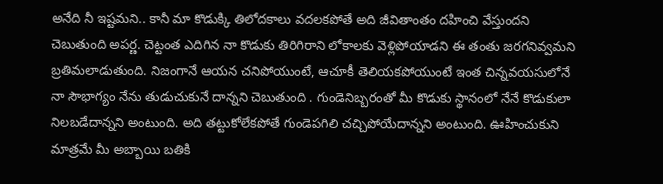అనేది నీ ఇష్టమని.. కానీ మా కొడుక్కి తిలోదకాలు వదలకపోతే అది జీవితాంతం దహించి వేస్తుందని చెబుతుంది అపర్ణ. చెట్టంత ఎదిగిన నా కొడుకు తిరిగిరాని లోకాలకు వెళ్లిపోయాడని ఈ తంతు జరగనివ్వమని బ్రతిమలాడుతుంది. నిజంగానే ఆయన చనిపోయుంటే, ఆచూకీ తెలియకపోయుంటే ఇంత చిన్నవయసులోనే నా సౌభాగ్యం నేను తుడుచుకునే దాన్నని చెబుతుంది . గుండెనిబ్బరంతో మీ కొడుకు స్థానంలో నేనే కొడుకులా నిలబడేదాన్నని అంటుంది. అది తట్టుకోలేకపోతే గుండెపగిలి చచ్చిపోయేదాన్నని అంటుంది. ఊహించుకుని మాత్రమే మీ అబ్బాయి బతికి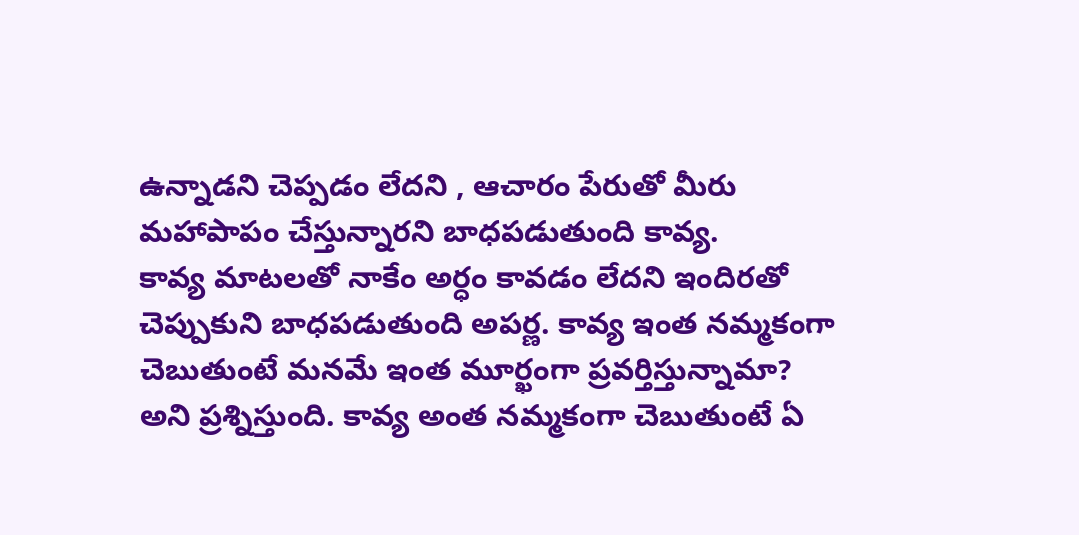ఉన్నాడని చెప్పడం లేదని , ఆచారం పేరుతో మీరు మహాపాపం చేస్తున్నారని బాధపడుతుంది కావ్య.
కావ్య మాటలతో నాకేం అర్ధం కావడం లేదని ఇందిరతో చెప్పుకుని బాధపడుతుంది అపర్ణ. కావ్య ఇంత నమ్మకంగా చెబుతుంటే మనమే ఇంత మూర్ఖంగా ప్రవర్తిస్తున్నామా? అని ప్రశ్నిస్తుంది. కావ్య అంత నమ్మకంగా చెబుతుంటే ఏ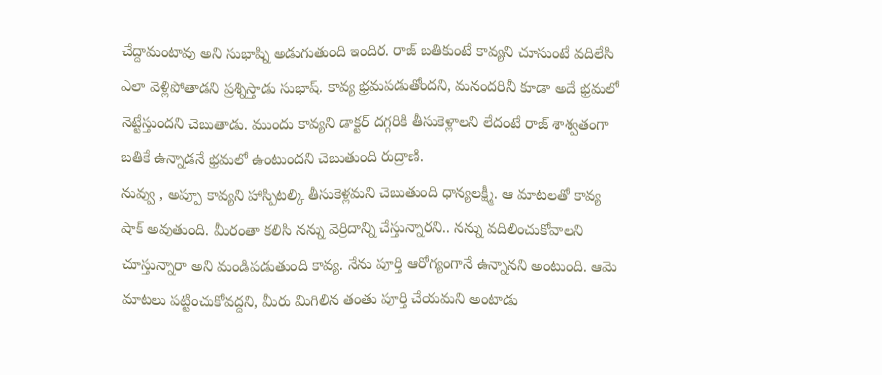చేద్దామంటావు అని సుభాష్ని అడుగుతుంది ఇందిర. రాజ్ బతికుంటే కావ్యని చూసుంటే వదిలేసి ఎలా వెళ్లిపోతాడని ప్రశ్నిస్తాడు సుభాష్. కావ్య భ్రమపడుతోందని, మనందరినీ కూడా అదే భ్రమలో నెట్టేస్తుందని చెబుతాడు. ముందు కావ్యని డాక్టర్ దగ్గరికి తీసుకెళ్లాలని లేదంటే రాజ్ శాశ్వతంగా బతికే ఉన్నాడనే భ్రమలో ఉంటుందని చెబుతుంది రుద్రాణి.
నువ్వు , అప్పూ కావ్యని హాస్పిటల్కి తీసుకెళ్లమని చెబుతుంది ధాన్యలక్ష్మీ. ఆ మాటలతో కావ్య షాక్ అవుతుంది. మీరంతా కలిసి నన్ను వెర్రిదాన్ని చేస్తున్నారని.. నన్ను వదిలించుకోవాలని చూస్తున్నారా అని మండిపడుతుంది కావ్య. నేను పూర్తి ఆరోగ్యంగానే ఉన్నానని అంటుంది. ఆమె మాటలు పట్టించుకోవద్దని, మీరు మిగిలిన తంతు పూర్తి చేయమని అంటాడు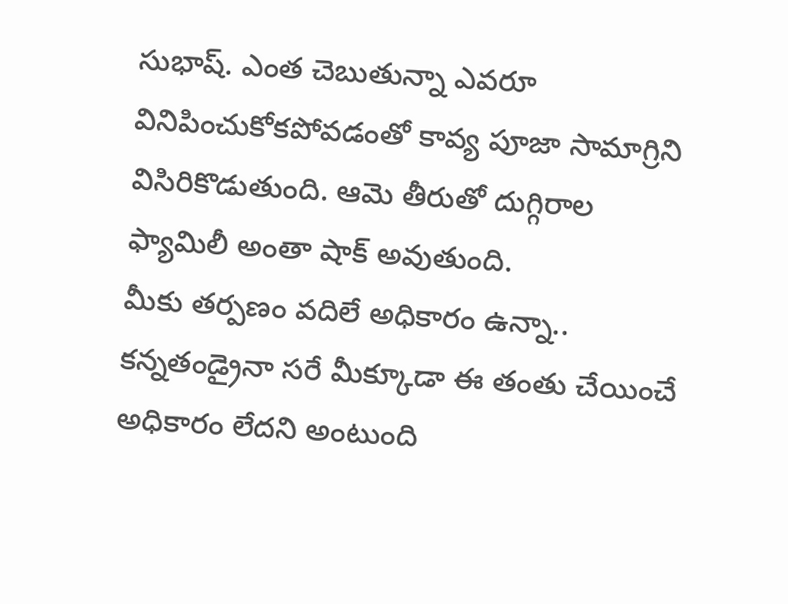సుభాష్. ఎంత చెబుతున్నా ఎవరూ వినిపించుకోకపోవడంతో కావ్య పూజా సామాగ్రిని విసిరికొడుతుంది. ఆమె తీరుతో దుగ్గిరాల ఫ్యామిలీ అంతా షాక్ అవుతుంది.
మీకు తర్పణం వదిలే అధికారం ఉన్నా.. కన్నతండ్రైనా సరే మీక్కూడా ఈ తంతు చేయించే అధికారం లేదని అంటుంది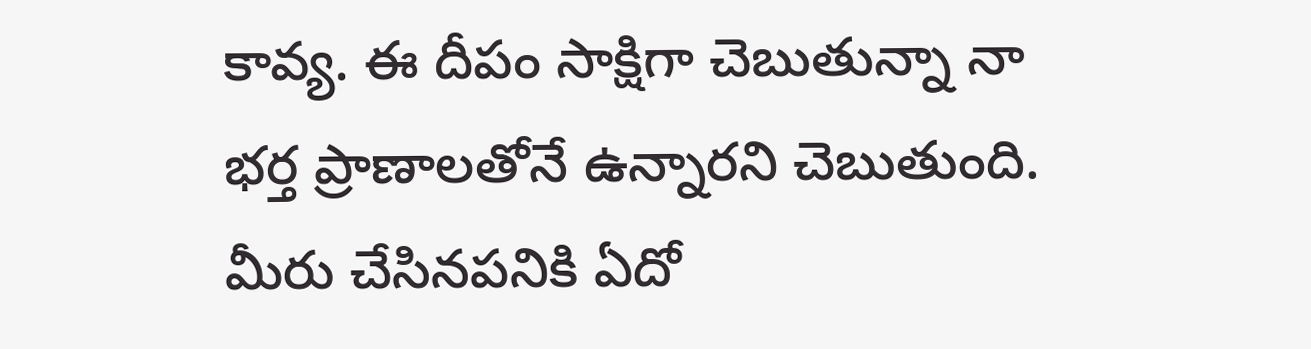కావ్య. ఈ దీపం సాక్షిగా చెబుతున్నా నా భర్త ప్రాణాలతోనే ఉన్నారని చెబుతుంది. మీరు చేసినపనికి ఏదో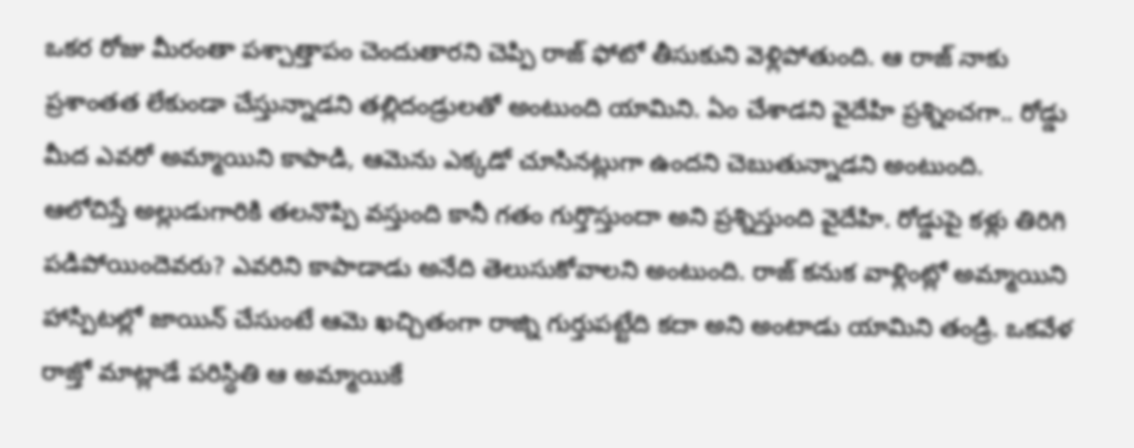ఒకర రోజు మీరంతా పశ్చాత్తాపం చెందుతారని చెప్పి రాజ్ ఫోటో తీసుకుని వెళ్లిపోతుంది. ఆ రాజ్ నాకు ప్రశాంతత లేకుండా చేస్తున్నాడని తల్లిదండ్రులతో అంటుంది యామిని. ఏం చేశాడని వైదేహి ప్రశ్నించగా.. రోడ్డు మీద ఎవరో అమ్మాయిని కాపాడి, ఆమెను ఎక్కడో చూసినట్లుగా ఉందని చెబుతున్నాడని అంటుంది.
ఆలోచిస్తే అల్లుడుగారికి తలనొప్పి వస్తుంది కానీ గతం గుర్తొస్తుందా అని ప్రశ్నిస్తుంది వైదేహి. రోడ్డుపై కళ్లు తిరిగి పడిపోయిందెవరు? ఎవరిని కాపాడాడు అనేది తెలుసుకోవాలని అంటుంది. రాజ్ కనుక వాళ్లింట్లో అమ్మాయిని హాస్పిటల్లో జాయిన్ చేసుంటే ఆమె ఖచ్చితంగా రాజ్ని గుర్తుపట్టేది కదా అని అంటాడు యామిని తండ్రి. ఒకవేళ రాజ్తో మాట్లాడే పరిస్ధితి ఆ అమ్మాయికే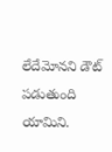లేదేమోనని డౌట్ పడుతుంది యామిని.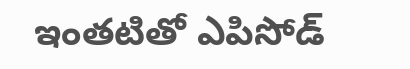ఇంతటితో ఎపిసోడ్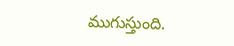ముగుస్తుంది.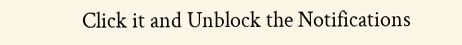Click it and Unblock the Notifications